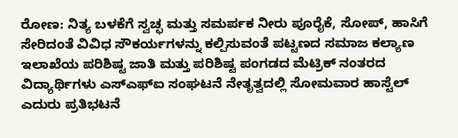ರೋಣ: ನಿತ್ಯ ಬಳಕೆಗೆ ಸ್ವಚ್ಛ ಮತ್ತು ಸಮರ್ಪಕ ನೀರು ಪೂರೈಕೆ, ಸೋಪ್, ಹಾಸಿಗೆ ಸೇರಿದಂತೆ ವಿವಿಧ ಸೌಕರ್ಯಗಳನ್ನು ಕಲ್ಪಿಸುವಂತೆ ಪಟ್ಟಣದ ಸಮಾಜ ಕಲ್ಯಾಣ ಇಲಾಖೆಯ ಪರಿಶಿಷ್ಟ ಜಾತಿ ಮತ್ತು ಪರಿಶಿಷ್ಟ ಪಂಗಡದ ಮೆಟ್ರಿಕ್ ನಂತರದ ವಿದ್ಯಾರ್ಥಿಗಳು ಎಸ್ಎಫ್ಐ ಸಂಘಟನೆ ನೇತೃತ್ವದಲ್ಲಿ ಸೋಮವಾರ ಹಾಸ್ಟೆಲ್ ಎದುರು ಪ್ರತಿಭಟನೆ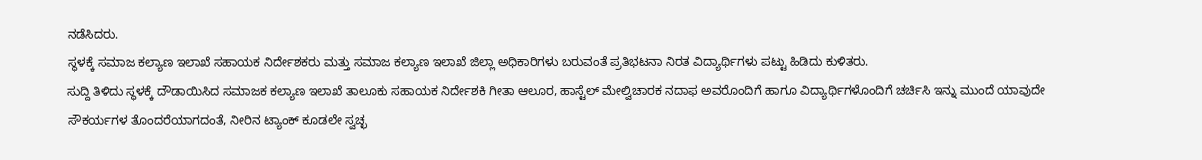ನಡೆಸಿದರು.
ಸ್ಥಳಕ್ಕೆ ಸಮಾಜ ಕಲ್ಯಾಣ ಇಲಾಖೆ ಸಹಾಯಕ ನಿರ್ದೇಶಕರು ಮತ್ತು ಸಮಾಜ ಕಲ್ಯಾಣ ಇಲಾಖೆ ಜಿಲ್ಲಾ ಅಧಿಕಾರಿಗಳು ಬರುವಂತೆ ಪ್ರತಿಭಟನಾ ನಿರತ ವಿದ್ಯಾರ್ಥಿಗಳು ಪಟ್ಟು ಹಿಡಿದು ಕುಳಿತರು.
ಸುದ್ದಿ ತಿಳಿದು ಸ್ಥಳಕ್ಕೆ ದೌಡಾಯಿಸಿದ ಸಮಾಜಕ ಕಲ್ಯಾಣ ಇಲಾಖೆ ತಾಲೂಕು ಸಹಾಯಕ ನಿರ್ದೇಶಕಿ ಗೀತಾ ಆಲೂರ, ಹಾಸ್ಟೆಲ್ ಮೇಲ್ವಿಚಾರಕ ನದಾಫ ಅವರೊಂದಿಗೆ ಹಾಗೂ ವಿದ್ಯಾರ್ಥಿಗಳೊಂದಿಗೆ ಚರ್ಚಿಸಿ ಇನ್ನು ಮುಂದೆ ಯಾವುದೇ ಸೌಕರ್ಯಗಳ ತೊಂದರೆಯಾಗದಂತೆ, ನೀರಿನ ಟ್ಯಾಂಕ್ ಕೂಡಲೇ ಸ್ವಚ್ಛ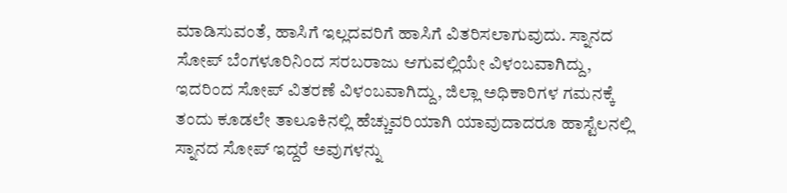ಮಾಡಿಸುವಂತೆ, ಹಾಸಿಗೆ ಇಲ್ಲದವರಿಗೆ ಹಾಸಿಗೆ ವಿತರಿಸಲಾಗುವುದು. ಸ್ನಾನದ ಸೋಪ್ ಬೆಂಗಳೂರಿನಿಂದ ಸರಬರಾಜು ಆಗುವಲ್ಲಿಯೇ ವಿಳಂಬವಾಗಿದ್ದು, ಇದರಿಂದ ಸೋಪ್ ವಿತರಣೆ ವಿಳಂಬವಾಗಿದ್ದು, ಜಿಲ್ಲಾ ಅಧಿಕಾರಿಗಳ ಗಮನಕ್ಕೆ ತಂದು ಕೂಡಲೇ ತಾಲೂಕಿನಲ್ಲಿ ಹೆಚ್ಚುವರಿಯಾಗಿ ಯಾವುದಾದರೂ ಹಾಸ್ಟೆಲನಲ್ಲಿ ಸ್ನಾನದ ಸೋಪ್ ಇದ್ದರೆ ಅವುಗಳನ್ನು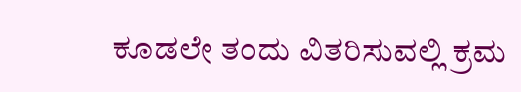ಕೂಡಲೇ ತಂದು ವಿತರಿಸುವಲ್ಲಿ ಕ್ರಮ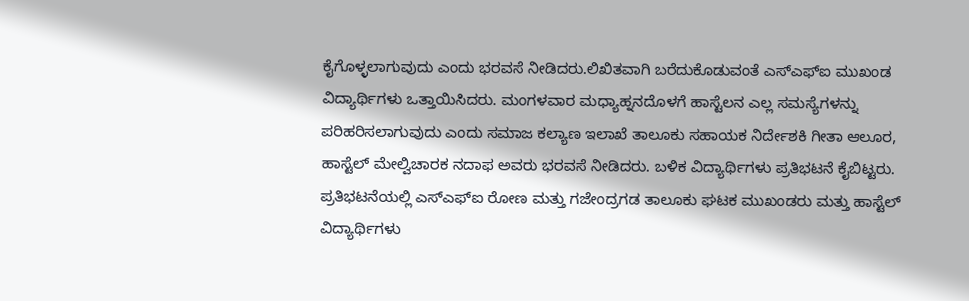ಕೈಗೊಳ್ಳಲಾಗುವುದು ಎಂದು ಭರವಸೆ ನೀಡಿದರು.ಲಿಖಿತವಾಗಿ ಬರೆದುಕೊಡುವಂತೆ ಎಸ್ಎಫ್ಐ ಮುಖಂಡ ವಿದ್ಯಾರ್ಥಿಗಳು ಒತ್ತಾಯಿಸಿದರು. ಮಂಗಳವಾರ ಮಧ್ಯಾಹ್ನನದೊಳಗೆ ಹಾಸ್ಟೆಲನ ಎಲ್ಲ ಸಮಸ್ಯೆಗಳನ್ನು ಪರಿಹರಿಸಲಾಗುವುದು ಎಂದು ಸಮಾಜ ಕಲ್ಯಾಣ ಇಲಾಖೆ ತಾಲೂಕು ಸಹಾಯಕ ನಿರ್ದೇಶಕಿ ಗೀತಾ ಆಲೂರ, ಹಾಸ್ಟೆಲ್ ಮೇಲ್ವಿಚಾರಕ ನದಾಫ ಅವರು ಭರವಸೆ ನೀಡಿದರು. ಬಳಿಕ ವಿದ್ಯಾರ್ಥಿಗಳು ಪ್ರತಿಭಟನೆ ಕೈಬಿಟ್ಟರು.
ಪ್ರತಿಭಟನೆಯಲ್ಲಿ ಎಸ್ಎಫ್ಐ ರೋಣ ಮತ್ತು ಗಜೇಂದ್ರಗಡ ತಾಲೂಕು ಘಟಕ ಮುಖಂಡರು ಮತ್ತು ಹಾಸ್ಟೆಲ್ ವಿದ್ಯಾರ್ಥಿಗಳು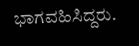ಭಾಗವಹಿಸಿದ್ದರು.